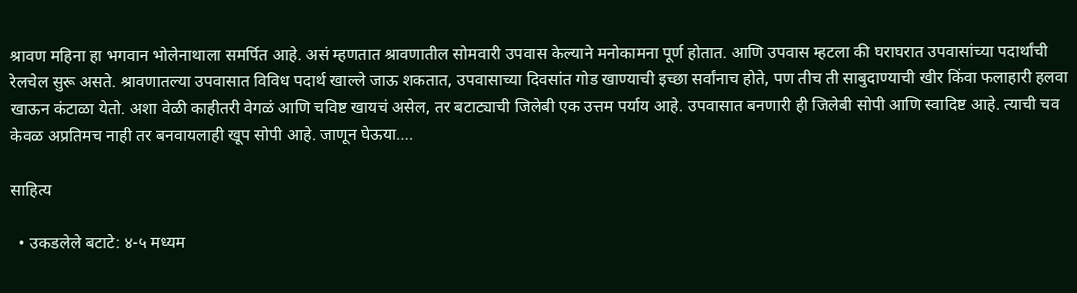श्रावण महिना हा भगवान भोलेनाथाला समर्पित आहे. असं म्हणतात श्रावणातील सोमवारी उपवास केल्याने मनोकामना पूर्ण होतात. आणि उपवास म्हटला की घराघरात उपवासांच्या पदार्थांची रेलचेल सुरू असते. श्रावणातल्या उपवासात विविध पदार्थ खाल्ले जाऊ शकतात, उपवासाच्या दिवसांत गोड खाण्याची इच्छा सर्वांनाच होते, पण तीच ती साबुदाण्याची खीर किंवा फलाहारी हलवा खाऊन कंटाळा येतो. अशा वेळी काहीतरी वेगळं आणि चविष्ट खायचं असेल, तर बटाट्याची जिलेबी एक उत्तम पर्याय आहे. उपवासात बनणारी ही जिलेबी सोपी आणि स्वादिष्ट आहे. त्याची चव केवळ अप्रतिमच नाही तर बनवायलाही खूप सोपी आहे. जाणून घेऊया….

साहित्य

  • उकडलेले बटाटे: ४-५ मध्यम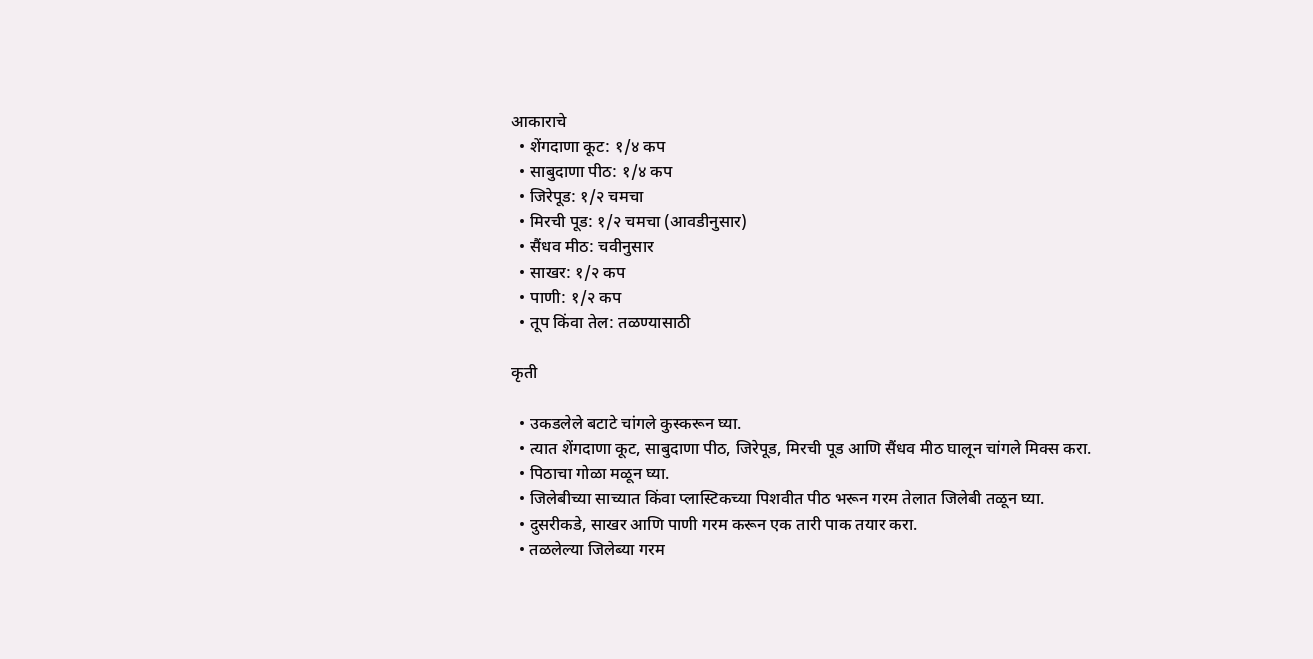आकाराचे
  • शेंगदाणा कूट: १/४ कप
  • साबुदाणा पीठ: १/४ कप
  • जिरेपूड: १/२ चमचा
  • मिरची पूड: १/२ चमचा (आवडीनुसार)
  • सैंधव मीठ: चवीनुसार
  • साखर: १/२ कप
  • पाणी: १/२ कप
  • तूप किंवा तेल: तळण्यासाठी

कृती

  • उकडलेले बटाटे चांगले कुस्करून घ्या.
  • त्यात शेंगदाणा कूट, साबुदाणा पीठ, जिरेपूड, मिरची पूड आणि सैंधव मीठ घालून चांगले मिक्स करा.
  • पिठाचा गोळा मळून घ्या.
  • जिलेबीच्या साच्यात किंवा प्लास्टिकच्या पिशवीत पीठ भरून गरम तेलात जिलेबी तळून घ्या.
  • दुसरीकडे, साखर आणि पाणी गरम करून एक तारी पाक तयार करा.
  • तळलेल्या जिलेब्या गरम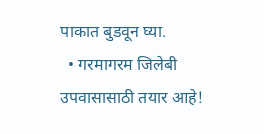पाकात बुडवून घ्या.
  • गरमागरम जिलेबी उपवासासाठी तयार आहे!